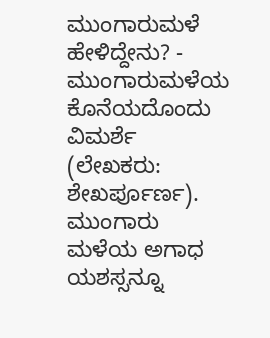ಮುಂಗಾರುಮಳೆ ಹೇಳಿದ್ದೇನು? - ಮುಂಗಾರುಮಳೆಯ ಕೊನೆಯದೊಂದು ವಿಮರ್ಶೆ (ಲೇಖಕರು: ಶೇಖರ್ಪೂರ್ಣ).
ಮುಂಗಾರು ಮಳೆಯ ಅಗಾಧ ಯಶಸ್ಸನ್ನೂ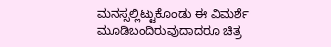ಮನಸ್ಸಲ್ಲಿಟ್ಟುಕೊಂಡು ಈ ವಿಮರ್ಶೆ ಮೂಡಿಬಂದಿರುವುದಾದರೂ ಚಿತ್ರ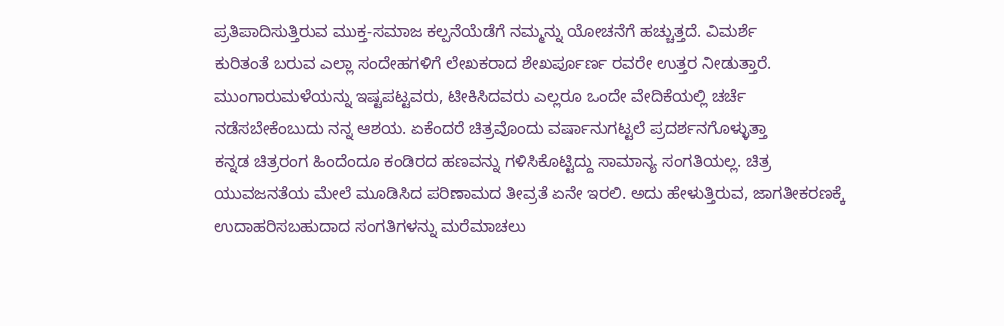ಪ್ರತಿಪಾದಿಸುತ್ತಿರುವ ಮುಕ್ತ-ಸಮಾಜ ಕಲ್ಪನೆಯೆಡೆಗೆ ನಮ್ಮನ್ನು ಯೋಚನೆಗೆ ಹಚ್ಚುತ್ತದೆ. ವಿಮರ್ಶೆ
ಕುರಿತಂತೆ ಬರುವ ಎಲ್ಲಾ ಸಂದೇಹಗಳಿಗೆ ಲೇಖಕರಾದ ಶೇಖರ್ಪೂರ್ಣ ರವರೇ ಉತ್ತರ ನೀಡುತ್ತಾರೆ.
ಮುಂಗಾರುಮಳೆಯನ್ನು ಇಷ್ಟಪಟ್ಟವರು, ಟೀಕಿಸಿದವರು ಎಲ್ಲರೂ ಒಂದೇ ವೇದಿಕೆಯಲ್ಲಿ ಚರ್ಚೆ
ನಡೆಸಬೇಕೆಂಬುದು ನನ್ನ ಆಶಯ. ಏಕೆಂದರೆ ಚಿತ್ರವೊಂದು ವರ್ಷಾನುಗಟ್ಟಲೆ ಪ್ರದರ್ಶನಗೊಳ್ಳುತ್ತಾ
ಕನ್ನಡ ಚಿತ್ರರಂಗ ಹಿಂದೆಂದೂ ಕಂಡಿರದ ಹಣವನ್ನು ಗಳಿಸಿಕೊಟ್ಟಿದ್ದು ಸಾಮಾನ್ಯ ಸಂಗತಿಯಲ್ಲ. ಚಿತ್ರ
ಯುವಜನತೆಯ ಮೇಲೆ ಮೂಡಿಸಿದ ಪರಿಣಾಮದ ತೀವ್ರತೆ ಏನೇ ಇರಲಿ. ಅದು ಹೇಳುತ್ತಿರುವ, ಜಾಗತೀಕರಣಕ್ಕೆ
ಉದಾಹರಿಸಬಹುದಾದ ಸಂಗತಿಗಳನ್ನು ಮರೆಮಾಚಲು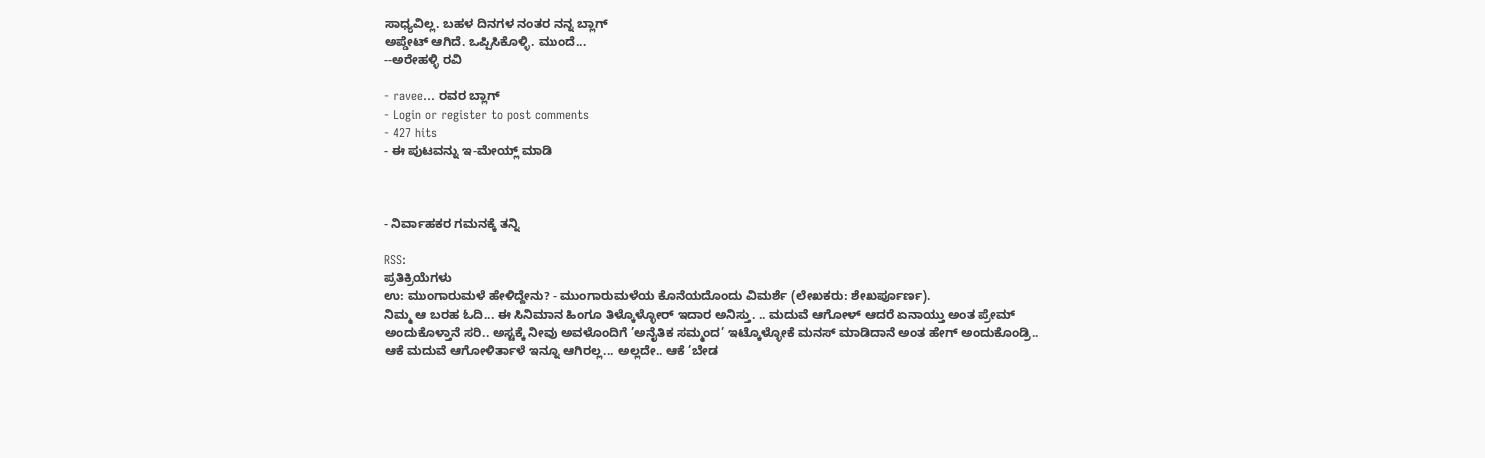ಸಾಧ್ಯವಿಲ್ಲ. ಬಹಳ ದಿನಗಳ ನಂತರ ನನ್ನ ಬ್ಲಾಗ್
ಅಪ್ಡೇಟ್ ಆಗಿದೆ. ಒಪ್ಪಿಸಿಕೊಳ್ಳಿ. ಮುಂದೆ...
--ಅರೇಹಳ್ಳಿ ರವಿ

- ravee... ರವರ ಬ್ಲಾಗ್
- Login or register to post comments
- 427 hits
- ಈ ಪುಟವನ್ನು ಇ-ಮೇಯ್ಲ್ ಮಾಡಿ



- ನಿರ್ವಾಹಕರ ಗಮನಕ್ಕೆ ತನ್ನಿ

RSS:
ಪ್ರತಿಕ್ರಿಯೆಗಳು
ಉ: ಮುಂಗಾರುಮಳೆ ಹೇಳಿದ್ದೇನು? - ಮುಂಗಾರುಮಳೆಯ ಕೊನೆಯದೊಂದು ವಿಮರ್ಶೆ (ಲೇಖಕರು: ಶೇಖರ್ಪೂರ್ಣ).
ನಿಮ್ಮ ಆ ಬರಹ ಓದಿ... ಈ ಸಿನಿಮಾನ ಹಿಂಗೂ ತಿಳ್ಕೊಳ್ಳೋರ್ ಇದಾರ ಅನಿಸ್ತು. .. ಮದುವೆ ಆಗೋಳ್ ಆದರೆ ಏನಾಯ್ತು ಅಂತ ಪ್ರೇಮ್ ಅಂದುಕೊಳ್ತಾನೆ ಸರಿ.. ಅಸ್ಟಕ್ಕೆ ನೀವು ಅವಳೊಂದಿಗೆ ’ಅನೈತಿಕ ಸಮ್ಮಂದ’ ಇಟ್ಕೊಳ್ಳೋಕೆ ಮನಸ್ ಮಾಡಿದಾನೆ ಅಂತ ಹೇಗ್ ಅಂದುಕೊಂಡ್ರಿ.. ಆಕೆ ಮದುವೆ ಆಗೋಳಿರ್ತಾಳೆ ಇನ್ನೂ ಆಗಿರಲ್ಲ... ಅಲ್ಲದೇ.. ಆಕೆ ’ಬೇಡ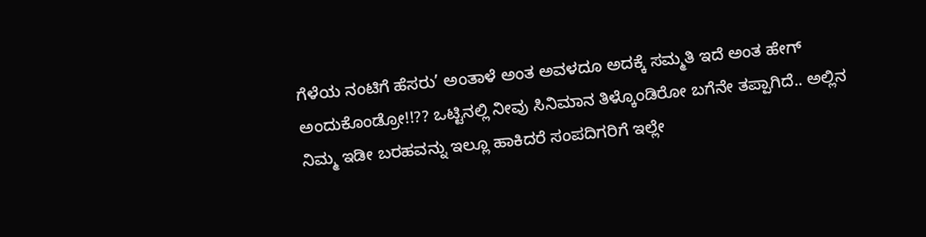ಗೆಳೆಯ ನಂಟಿಗೆ ಹೆಸರು’ ಅಂತಾಳೆ ಅಂತ ಅವಳದೂ ಅದಕ್ಕೆ ಸಮ್ಮತಿ ಇದೆ ಅಂತ ಹೇಗ್ ಅಂದುಕೊಂಡ್ರೋ!!?? ಒಟ್ಟಿನಲ್ಲಿ ನೀವು ಸಿನಿಮಾನ ತಿಳ್ಕೊಂಡಿರೋ ಬಗೆನೇ ತಪ್ಪಾಗಿದೆ.. ಅಲ್ಲಿನ ನಿಮ್ಮ ಇಡೀ ಬರಹವನ್ನು ಇಲ್ಲೂ ಹಾಕಿದರೆ ಸಂಪದಿಗರಿಗೆ ಇಲ್ಲೇ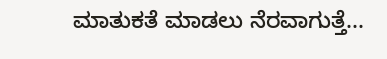ಮಾತುಕತೆ ಮಾಡಲು ನೆರವಾಗುತ್ತೆ...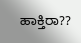ಹಾಕ್ತಿರಾ??